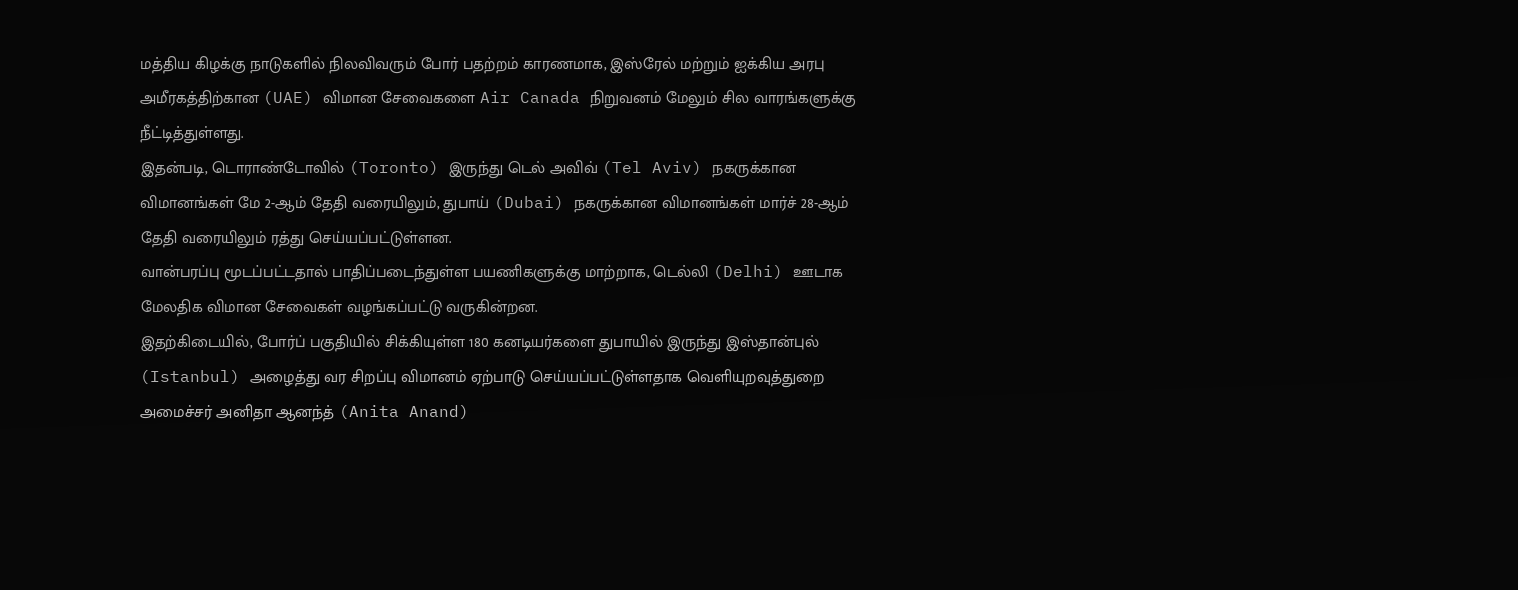மத்திய கிழக்கு நாடுகளில் நிலவிவரும் போர் பதற்றம் காரணமாக, இஸ்ரேல் மற்றும் ஐக்கிய அரபு அமீரகத்திற்கான (UAE) விமான சேவைகளை Air Canada நிறுவனம் மேலும் சில வாரங்களுக்கு நீட்டித்துள்ளது.
இதன்படி, டொராண்டோவில் (Toronto) இருந்து டெல் அவிவ் (Tel Aviv) நகருக்கான விமானங்கள் மே 2-ஆம் தேதி வரையிலும், துபாய் (Dubai) நகருக்கான விமானங்கள் மார்ச் 28-ஆம் தேதி வரையிலும் ரத்து செய்யப்பட்டுள்ளன.
வான்பரப்பு மூடப்பட்டதால் பாதிப்படைந்துள்ள பயணிகளுக்கு மாற்றாக, டெல்லி (Delhi) ஊடாக மேலதிக விமான சேவைகள் வழங்கப்பட்டு வருகின்றன.
இதற்கிடையில், போர்ப் பகுதியில் சிக்கியுள்ள 180 கனடியர்களை துபாயில் இருந்து இஸ்தான்புல் (Istanbul) அழைத்து வர சிறப்பு விமானம் ஏற்பாடு செய்யப்பட்டுள்ளதாக வெளியுறவுத்துறை அமைச்சர் அனிதா ஆனந்த் (Anita Anand)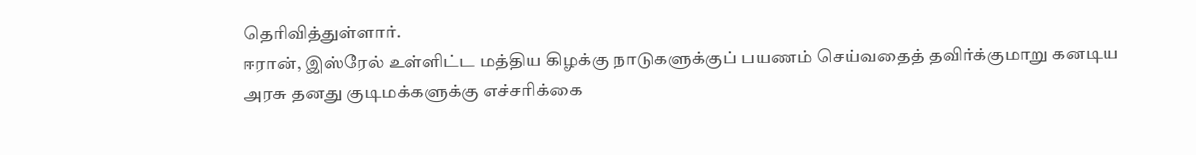தெரிவித்துள்ளார்.
ஈரான், இஸ்ரேல் உள்ளிட்ட மத்திய கிழக்கு நாடுகளுக்குப் பயணம் செய்வதைத் தவிர்க்குமாறு கனடிய அரசு தனது குடிமக்களுக்கு எச்சரிக்கை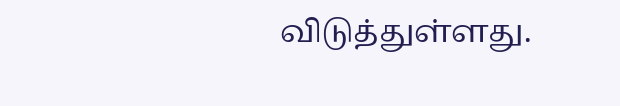விடுத்துள்ளது.